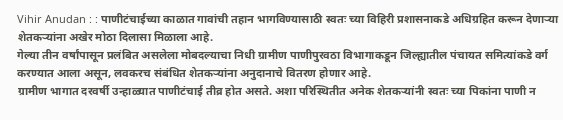Vihir Anudan : : पाणीटंचाईच्या काळात गावांची तहान भागविण्यासाठी स्वतः च्या विहिरी प्रशासनाकडे अधिग्रहित करून देणाऱ्या शेतकऱ्यांना अखेर मोठा दिलासा मिळाला आहे.
गेल्या तीन वर्षांपासून प्रलंबित असलेला मोबदल्याचा निधी ग्रामीण पाणीपुरवठा विभागाकडून जिल्ह्यातील पंचायत समित्यांकडे वर्ग करण्यात आला असून, लवकरच संबंधित शेतकऱ्यांना अनुदानाचे वितरण होणार आहे.
ग्रामीण भागात दरवर्षी उन्हाळ्यात पाणीटंचाई तीव्र होत असते. अशा परिस्थितीत अनेक शेतकऱ्यांनी स्वतः च्या पिकांना पाणी न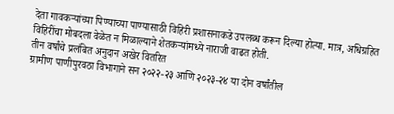देता गावकऱ्यांच्या पिण्याच्या पाण्यासाठी विहिरी प्रशासनाकडे उपलब्ध करून दिल्या होत्या. मात्र, अधिग्रहित विहिरींचा मोबदला वेळेत न मिळाल्याने शेतकऱ्यांमध्ये नाराजी वाढत होती.
तीन वर्षांचे प्रलंबित अनुदान अखेर वितरित
ग्रामीण पाणीपुरवठा विभागाने सन २०२२-२३ आणि २०२३-२४ या दोन वर्षांतील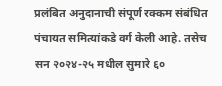प्रलंबित अनुदानाची संपूर्ण रक्कम संबंधित पंचायत समित्यांकडे वर्ग केली आहे. तसेच सन २०२४-२५ मधील सुमारे ६०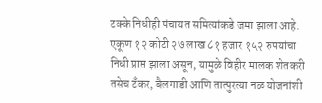टक्के निधीही पंचायत समित्यांकडे जमा झाला आहे.
एकूण १२ कोटी २७ लाख ८१ हजार १५२ रुपयांचा निधी प्राप्त झाला असून, यामुळे विहीर मालक शेतकरी तसेच टँकर, बैलगाडी आणि तात्पुरत्या नळ योजनांशी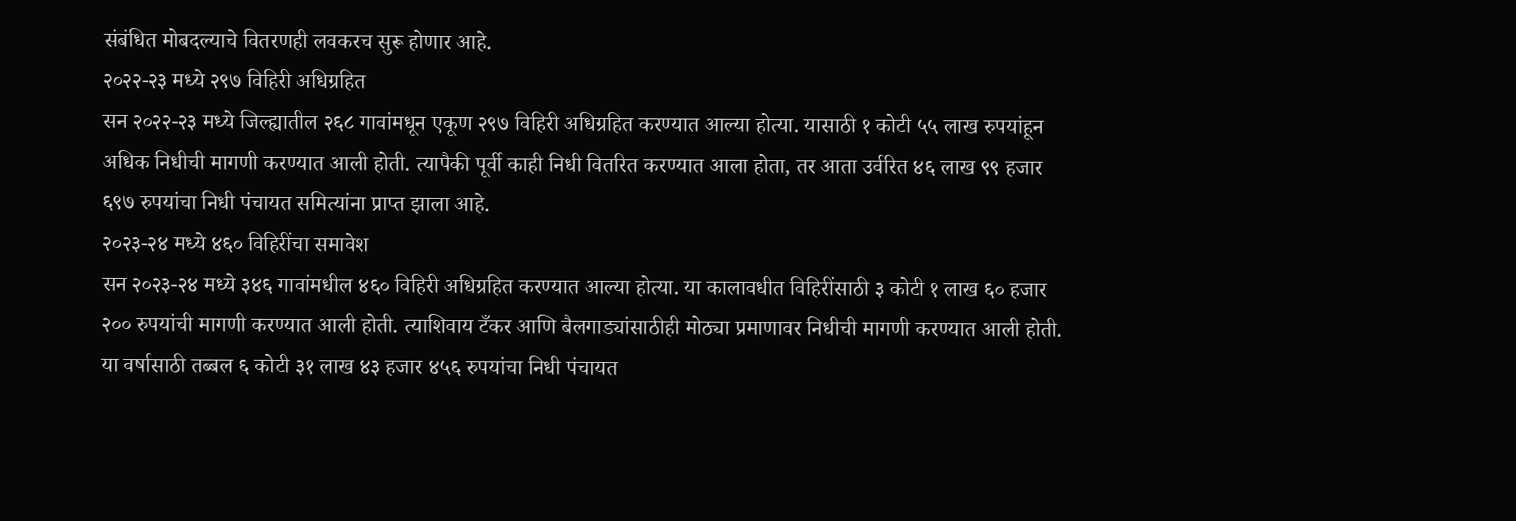संबंधित मोबदल्याचे वितरणही लवकरच सुरू होणार आहे.
२०२२-२३ मध्ये २९७ विहिरी अधिग्रहित
सन २०२२-२३ मध्ये जिल्ह्यातील २६८ गावांमधून एकूण २९७ विहिरी अधिग्रहित करण्यात आल्या होत्या. यासाठी १ कोटी ५५ लाख रुपयांहून अधिक निधीची मागणी करण्यात आली होती. त्यापैकी पूर्वी काही निधी वितरित करण्यात आला होता, तर आता उर्वरित ४६ लाख ९९ हजार ६९७ रुपयांचा निधी पंचायत समित्यांना प्राप्त झाला आहे.
२०२३-२४ मध्ये ४६० विहिरींचा समावेश
सन २०२३-२४ मध्ये ३४६ गावांमधील ४६० विहिरी अधिग्रहित करण्यात आल्या होत्या. या कालावधीत विहिरींसाठी ३ कोटी १ लाख ६० हजार २०० रुपयांची मागणी करण्यात आली होती. त्याशिवाय टँकर आणि बैलगाड्यांसाठीही मोठ्या प्रमाणावर निधीची मागणी करण्यात आली होती.
या वर्षासाठी तब्बल ६ कोटी ३१ लाख ४३ हजार ४५६ रुपयांचा निधी पंचायत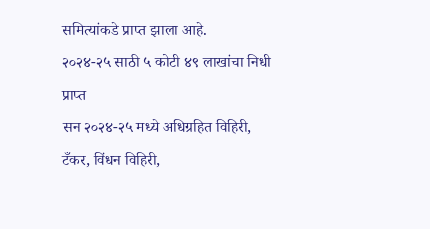समित्यांकडे प्राप्त झाला आहे.
२०२४-२५ साठी ५ कोटी ४९ लाखांचा निधी प्राप्त
सन २०२४-२५ मध्ये अधिग्रहित विहिरी, टँकर, विंधन विहिरी,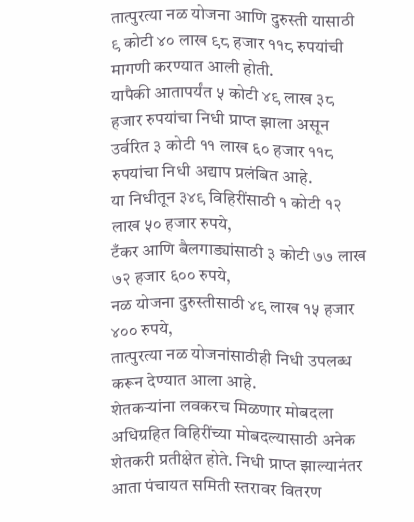तात्पुरत्या नळ योजना आणि दुरुस्ती यासाठी ९ कोटी ४० लाख ९८ हजार ११८ रुपयांची मागणी करण्यात आली होती.
यापैकी आतापर्यंत ५ कोटी ४९ लाख ३८ हजार रुपयांचा निधी प्राप्त झाला असून उर्वरित ३ कोटी ११ लाख ६० हजार ११८ रुपयांचा निधी अद्याप प्रलंबित आहे.
या निधीतून ३४९ विहिरींसाठी १ कोटी १२ लाख ५० हजार रुपये,
टँकर आणि बैलगाड्यांसाठी ३ कोटी ७७ लाख ७२ हजार ६०० रुपये,
नळ योजना दुरुस्तीसाठी ४९ लाख १५ हजार ४०० रुपये,
तात्पुरत्या नळ योजनांसाठीही निधी उपलब्ध करून देण्यात आला आहे.
शेतकऱ्यांना लवकरच मिळणार मोबदला
अधिग्रहित विहिरींच्या मोबदल्यासाठी अनेक शेतकरी प्रतीक्षेत होते. निधी प्राप्त झाल्यानंतर आता पंचायत समिती स्तरावर वितरण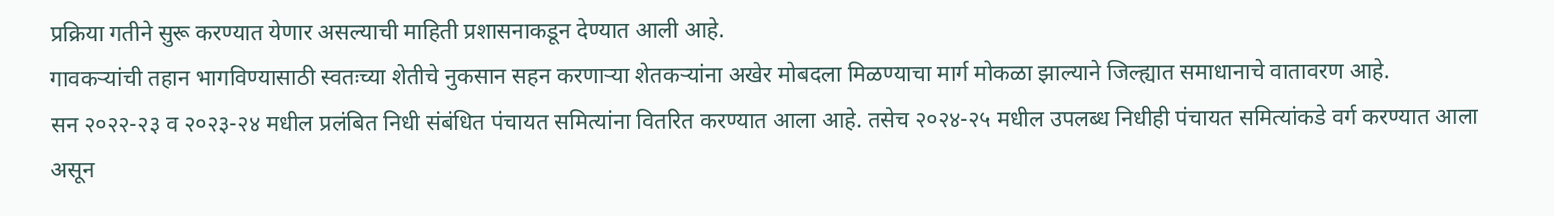प्रक्रिया गतीने सुरू करण्यात येणार असल्याची माहिती प्रशासनाकडून देण्यात आली आहे.
गावकऱ्यांची तहान भागविण्यासाठी स्वतःच्या शेतीचे नुकसान सहन करणाऱ्या शेतकऱ्यांना अखेर मोबदला मिळण्याचा मार्ग मोकळा झाल्याने जिल्ह्यात समाधानाचे वातावरण आहे.
सन २०२२-२३ व २०२३-२४ मधील प्रलंबित निधी संबंधित पंचायत समित्यांना वितरित करण्यात आला आहे. तसेच २०२४-२५ मधील उपलब्ध निधीही पंचायत समित्यांकडे वर्ग करण्यात आला असून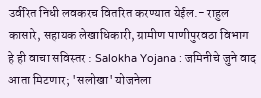उर्वरित निधी लवकरच वितरित करण्यात येईल.- राहुल कासारे, सहायक लेखाधिकारी, ग्रामीण पाणीपुरवठा विभाग
हे ही वाचा सविस्तर : Salokha Yojana : जमिनीचे जुने वाद आता मिटणार; 'सलोखा' योजनेला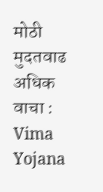मोठी मुदतवाढ
अधिक वाचा : Vima Yojana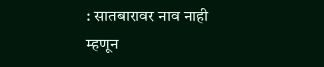: सातबारावर नाव नाही म्हणून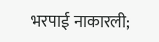भरपाई नाकारली;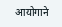आयोगाने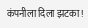कंपनीला दिला झटका!